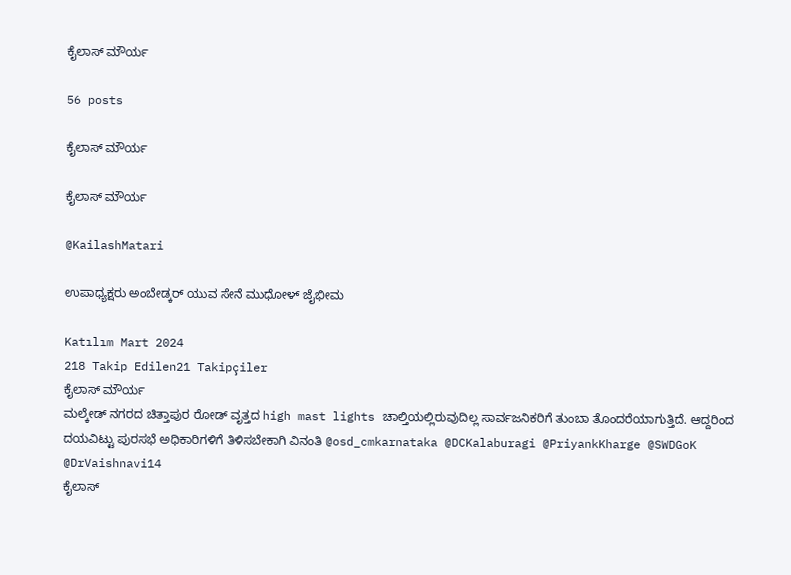ಕೈಲಾಸ್ ಮೌರ್ಯ

56 posts

ಕೈಲಾಸ್ ಮೌರ್ಯ

ಕೈಲಾಸ್ ಮೌರ್ಯ

@KailashMatari

ಉಪಾಧ್ಯಕ್ಷರು ಅಂಬೇಡ್ಕರ್ ಯುವ ಸೇನೆ ಮುಧೋಳ್ ಜೈಭೀಮ

Katılım Mart 2024
218 Takip Edilen21 Takipçiler
ಕೈಲಾಸ್ ಮೌರ್ಯ
ಮಲ್ಕೇಡ್ ನಗರದ ಚಿತ್ತಾಪುರ ರೋಡ್ ವೃತ್ತದ high mast lights ಚಾಲ್ತಿಯಲ್ಲಿರುವುದಿಲ್ಲ ಸಾರ್ವಜನಿಕರಿಗೆ ತುಂಬಾ ತೊಂದರೆಯಾಗುತ್ತಿದೆ. ಆದ್ದರಿಂದ ದಯವಿಟ್ಟು ಪುರಸಭೆ ಅಧಿಕಾರಿಗಳಿಗೆ ತಿಳಿಸಬೇಕಾಗಿ ವಿನಂತಿ @osd_cmkarnataka @DCKalaburagi @PriyankKharge @SWDGoK @DrVaishnavi14
ಕೈಲಾಸ್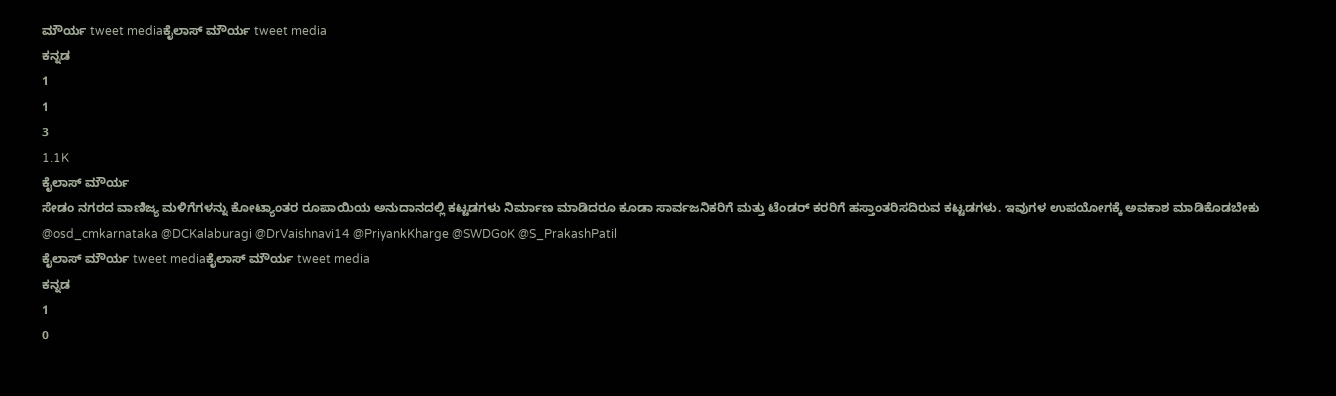ಮೌರ್ಯ tweet mediaಕೈಲಾಸ್ ಮೌರ್ಯ tweet media
ಕನ್ನಡ
1
1
3
1.1K
ಕೈಲಾಸ್ ಮೌರ್ಯ
ಸೇಡಂ ನಗರದ ವಾಣಿಜ್ಯ ಮಳಿಗೆಗಳನ್ನು ಕೋಟ್ಯಾಂತರ ರೂಪಾಯಿಯ ಅನುದಾನದಲ್ಲಿ ಕಟ್ಟಡಗಳು ನಿರ್ಮಾಣ ಮಾಡಿದರೂ ಕೂಡಾ ಸಾರ್ವಜನಿಕರಿಗೆ ಮತ್ತು ಟೆಂಡರ್ ಕರರಿಗೆ ಹಸ್ತಾಂತರಿಸದಿರುವ ಕಟ್ಟಡಗಳು. ಇವುಗಳ ಉಪಯೋಗಕ್ಕೆ ಅವಕಾಶ ಮಾಡಿಕೊಡಬೇಕು @osd_cmkarnataka @DCKalaburagi @DrVaishnavi14 @PriyankKharge @SWDGoK @S_PrakashPatil
ಕೈಲಾಸ್ ಮೌರ್ಯ tweet mediaಕೈಲಾಸ್ ಮೌರ್ಯ tweet media
ಕನ್ನಡ
1
0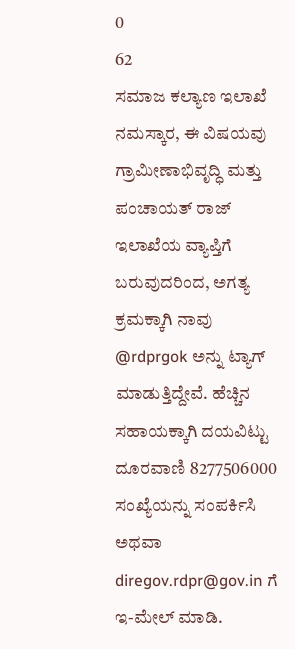0
62
ಸಮಾಜ ಕಲ್ಯಾಣ ಇಲಾಖೆ
ನಮಸ್ಕಾರ, ಈ ವಿಷಯವು ಗ್ರಾಮೀಣಾಭಿವೃದ್ಧಿ ಮತ್ತು ಪಂಚಾಯತ್ ರಾಜ್ ಇಲಾಖೆಯ ವ್ಯಾಪ್ತಿಗೆ ಬರುವುದರಿಂದ, ಅಗತ್ಯ ಕ್ರಮಕ್ಕಾಗಿ ನಾವು @rdprgok ಅನ್ನು ಟ್ಯಾಗ್ ಮಾಡುತ್ತಿದ್ದೇವೆ. ಹೆಚ್ಚಿನ ಸಹಾಯಕ್ಕಾಗಿ ದಯವಿಟ್ಟು ದೂರವಾಣಿ 8277506000 ಸಂಖ್ಯೆಯನ್ನು ಸಂಪರ್ಕಿಸಿ ಅಥವಾ diregov.rdpr@gov.in ಗೆ ಇ-ಮೇಲ್ ಮಾಡಿ.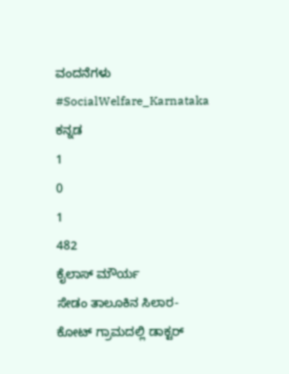ವಂದನೆಗಳು #SocialWelfare_Karnataka
ಕನ್ನಡ
1
0
1
482
ಕೈಲಾಸ್ ಮೌರ್ಯ
ಸೇಡಂ ತಾಲೂಕಿನ ಸಿಲಾರ-ಕೋಟ್ ಗ್ರಾಮದಲ್ಲಿ ಡಾಕ್ಟರ್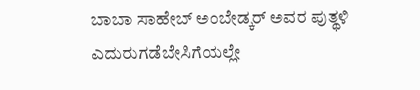ಬಾಬಾ ಸಾಹೇಬ್ ಅಂಬೇಡ್ಕ‌ರ್ ಅವರ ಪುತ್ಥಳಿ ಎದುರುಗಡೆಬೇಸಿಗೆಯಲ್ಲೇ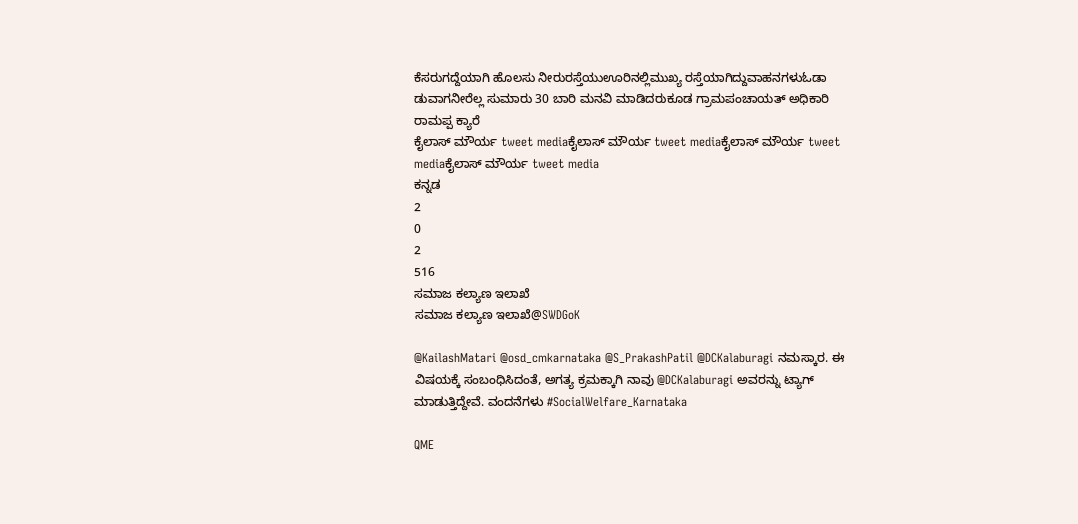ಕೆಸರುಗದ್ದೆಯಾಗಿ ಹೊಲಸು ನೀರುರಸ್ತೆಯುಊರಿನಲ್ಲಿಮುಖ್ಯ ರಸ್ತೆಯಾಗಿದ್ದುವಾಹನಗಳುಓಡಾ ಡುವಾಗನೀರೆಲ್ಲ ಸುಮಾರು 30 ಬಾರಿ ಮನವಿ ಮಾಡಿದರುಕೂಡ ಗ್ರಾಮಪಂಚಾಯತ್ ಅಧಿಕಾರಿ ರಾಮಪ್ಪ ಕ್ಯಾರೆ
ಕೈಲಾಸ್ ಮೌರ್ಯ tweet mediaಕೈಲಾಸ್ ಮೌರ್ಯ tweet mediaಕೈಲಾಸ್ ಮೌರ್ಯ tweet mediaಕೈಲಾಸ್ ಮೌರ್ಯ tweet media
ಕನ್ನಡ
2
0
2
516
ಸಮಾಜ ಕಲ್ಯಾಣ ಇಲಾಖೆ
ಸಮಾಜ ಕಲ್ಯಾಣ ಇಲಾಖೆ@SWDGoK

@KailashMatari @osd_cmkarnataka @S_PrakashPatil @DCKalaburagi ನಮಸ್ಕಾರ. ಈ ವಿಷಯಕ್ಕೆ ಸಂಬಂಧಿಸಿದಂತೆ, ಅಗತ್ಯ ಕ್ರಮಕ್ಕಾಗಿ ನಾವು @DCKalaburagi ಅವರನ್ನು ಟ್ಯಾಗ್ ಮಾಡುತ್ತಿದ್ದೇವೆ. ವಂದನೆಗಳು #SocialWelfare_Karnataka

QME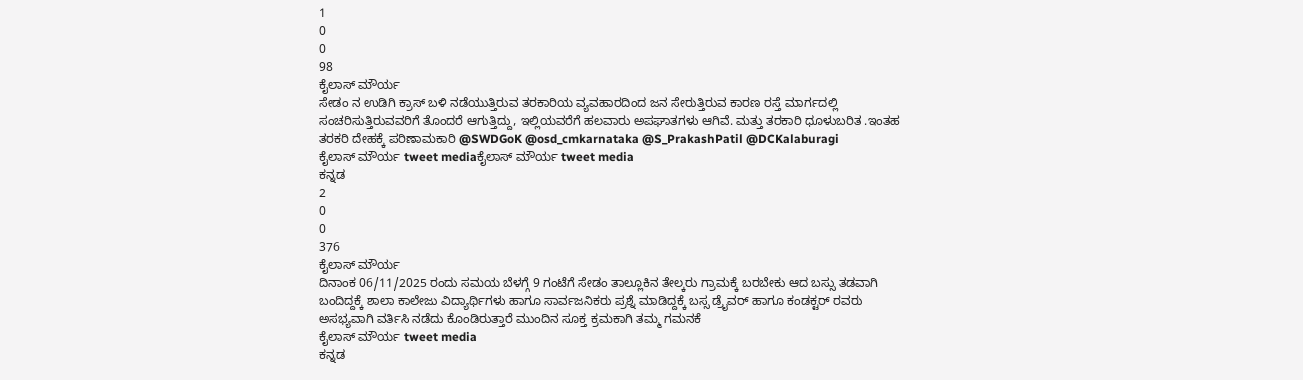1
0
0
98
ಕೈಲಾಸ್ ಮೌರ್ಯ
ಸೇಡಂ ನ ಉಡಿಗಿ ಕ್ರಾಸ್ ಬಳಿ ನಡೆಯುತ್ತಿರುವ ತರಕಾರಿಯ ವ್ಯವಹಾರದಿಂದ ಜನ ಸೇರುತ್ತಿರುವ ಕಾರಣ ರಸ್ತೆ ಮಾರ್ಗದಲ್ಲಿ ಸಂಚರಿಸುತ್ತಿರುವವರಿಗೆ ತೊಂದರೆ ಆಗುತ್ತಿದ್ದು, ಇಲ್ಲಿಯವರೆಗೆ ಹಲವಾರು ಅಪಘಾತಗಳು ಆಗಿವೆ. ಮತ್ತು ತರಕಾರಿ ಧೂಳುಬರಿತ .ಇಂತಹ ತರಕರಿ ದೇಹಕ್ಕೆ ಪರಿಣಾಮಕಾರಿ @SWDGoK @osd_cmkarnataka @S_PrakashPatil @DCKalaburagi
ಕೈಲಾಸ್ ಮೌರ್ಯ tweet mediaಕೈಲಾಸ್ ಮೌರ್ಯ tweet media
ಕನ್ನಡ
2
0
0
376
ಕೈಲಾಸ್ ಮೌರ್ಯ
ದಿನಾಂಕ 06/11/2025 ರಂದು ಸಮಯ ಬೆಳಗ್ಗೆ 9 ಗಂಟೆಗೆ ಸೇಡಂ ತಾಲ್ಲೂಕಿನ ತೇಲ್ಕರು ಗ್ರಾಮಕ್ಕೆ ಬರಬೇಕು ಆದ ಬಸ್ಸು ತಡವಾಗಿ ಬಂದಿದ್ದಕ್ಕೆ ಶಾಲಾ ಕಾಲೇಜು ವಿದ್ಯಾರ್ಥಿಗಳು ಹಾಗೂ ಸಾರ್ವಜನಿಕರು ಪ್ರಶ್ನೆ ಮಾಡಿದ್ದಕ್ಕೆ ಬಸ್ಸ ಡ್ರೈವರ್ ಹಾಗೂ ಕಂಡಕ್ಟರ್ ರವರು ಅಸಭ್ಯವಾಗಿ ವರ್ತಿಸಿ ನಡೆದು ಕೊಂಡಿರುತ್ತಾರೆ ಮುಂದಿನ ಸೂಕ್ತ ಕ್ರಮಕಾಗಿ ತಮ್ಮ ಗಮನಕೆ
ಕೈಲಾಸ್ ಮೌರ್ಯ tweet media
ಕನ್ನಡ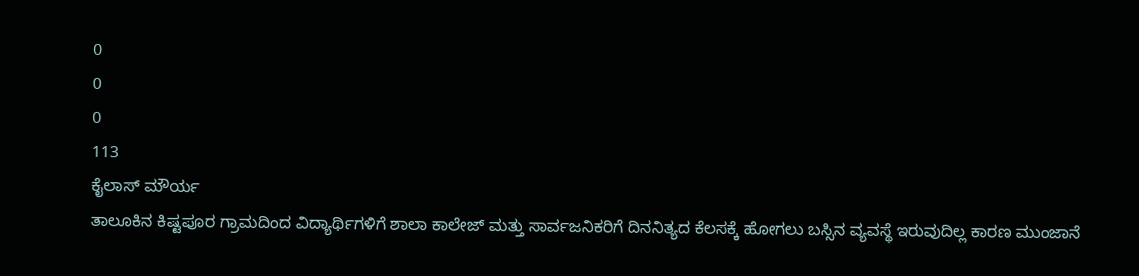0
0
0
113
ಕೈಲಾಸ್ ಮೌರ್ಯ
ತಾಲೂಕಿನ ಕಿಷ್ಟಪೂರ ಗ್ರಾಮದಿಂದ ವಿದ್ಯಾರ್ಥಿಗಳಿಗೆ ಶಾಲಾ ಕಾಲೇಜ್ ಮತ್ತು ಸಾರ್ವಜನಿಕರಿಗೆ ದಿನನಿತ್ಯದ ಕೆಲಸಕ್ಕೆ ಹೋಗಲು ಬಸ್ಸಿನ ವ್ಯವಸ್ಥೆ ಇರುವುದಿಲ್ಲ ಕಾರಣ ಮುಂಜಾನೆ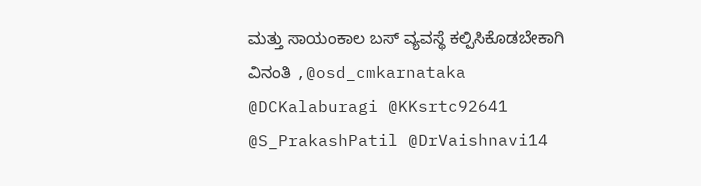ಮತ್ತು ಸಾಯಂಕಾಲ ಬಸ್ ವ್ಯವಸ್ಥೆ ಕಲ್ಪಿಸಿಕೊಡಬೇಕಾಗಿ ವಿನಂತಿ ,@osd_cmkarnataka @DCKalaburagi @KKsrtc92641 @S_PrakashPatil @DrVaishnavi14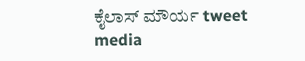ಕೈಲಾಸ್ ಮೌರ್ಯ tweet media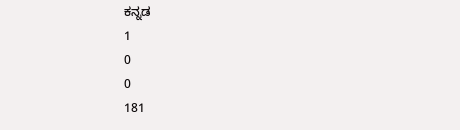ಕನ್ನಡ
1
0
0
181